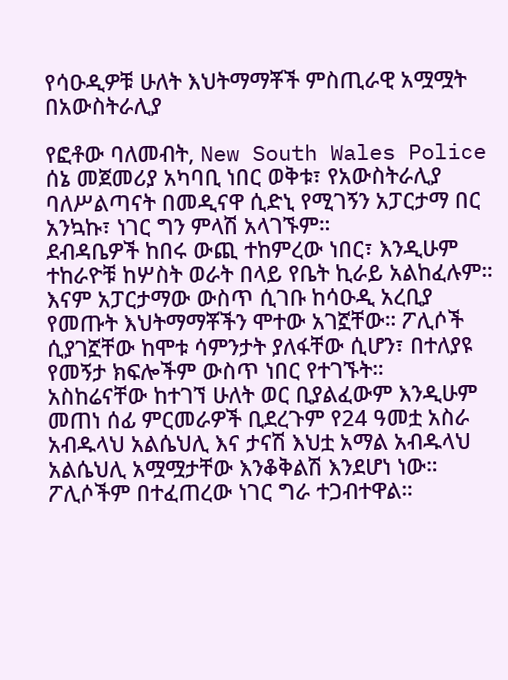የሳዑዲዎቹ ሁለት እህትማማቾች ምስጢራዊ አሟሟት በአውስትራሊያ

የፎቶው ባለመብት, New South Wales Police
ሰኔ መጀመሪያ አካባቢ ነበር ወቅቱ፣ የአውስትራሊያ ባለሥልጣናት በመዲናዋ ሲድኒ የሚገኝን አፓርታማ በር አንኳኩ፣ ነገር ግን ምላሽ አላገኙም።
ደብዳቤዎች ከበሩ ውጪ ተከምረው ነበር፣ እንዲሁም ተከራዮቹ ከሦስት ወራት በላይ የቤት ኪራይ አልከፈሉም።
እናም አፓርታማው ውስጥ ሲገቡ ከሳዑዲ አረቢያ የመጡት እህትማማቾችን ሞተው አገኟቸው። ፖሊሶች ሲያገኟቸው ከሞቱ ሳምንታት ያለፋቸው ሲሆን፣ በተለያዩ የመኝታ ክፍሎችም ውስጥ ነበር የተገኙት።
አስከሬናቸው ከተገኘ ሁለት ወር ቢያልፈውም እንዲሁም መጠነ ሰፊ ምርመራዎች ቢደረጉም የ24 ዓመቷ አስራ አብዱላህ አልሴህሊ እና ታናሽ እህቷ አማል አብዱላህ አልሴህሊ አሟሟታቸው እንቆቅልሽ እንደሆነ ነው። ፖሊሶችም በተፈጠረው ነገር ግራ ተጋብተዋል።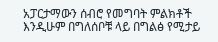አፓርታማውን ሰብሮ የመግባት ምልክቶች እንዲሁም በግለሰቦቹ ላይ በግልፅ የሚታይ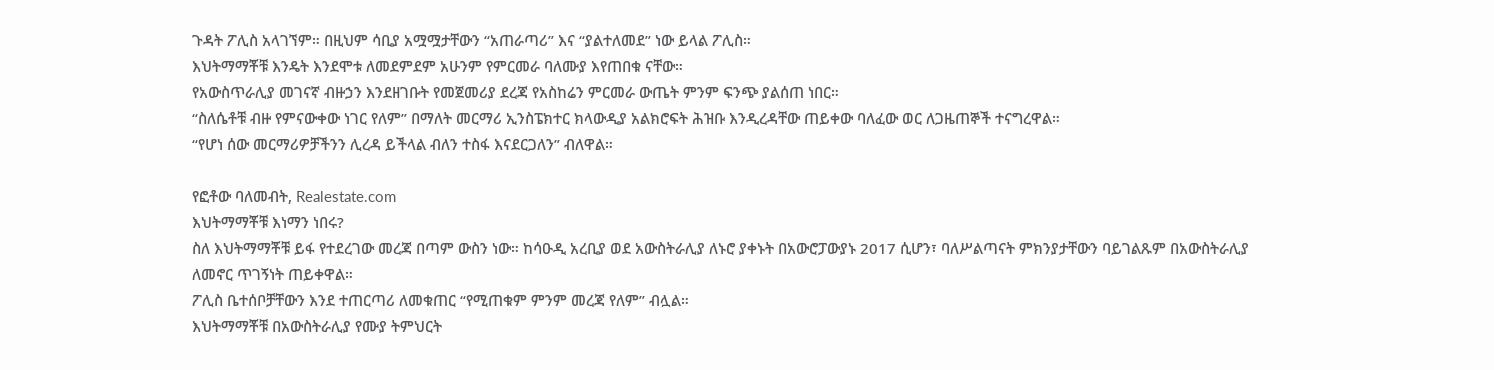ጉዳት ፖሊስ አላገኘም። በዚህም ሳቢያ አሟሟታቸውን “አጠራጣሪ” እና “ያልተለመደ” ነው ይላል ፖሊስ።
እህትማማቾቹ እንዴት እንደሞቱ ለመደምደም አሁንም የምርመራ ባለሙያ እየጠበቁ ናቸው።
የአውስጥራሊያ መገናኛ ብዙኃን እንደዘገቡት የመጀመሪያ ደረጃ የአስከሬን ምርመራ ውጤት ምንም ፍንጭ ያልሰጠ ነበር።
“ስለሴቶቹ ብዙ የምናውቀው ነገር የለም” በማለት መርማሪ ኢንስፔክተር ክላውዲያ አልክሮፍት ሕዝቡ እንዲረዳቸው ጠይቀው ባለፈው ወር ለጋዜጠኞች ተናግረዋል።
“የሆነ ሰው መርማሪዎቻችንን ሊረዳ ይችላል ብለን ተስፋ እናደርጋለን” ብለዋል።

የፎቶው ባለመብት, Realestate.com
እህትማማቾቹ እነማን ነበሩ?
ስለ እህትማማቾቹ ይፋ የተደረገው መረጃ በጣም ውስን ነው። ከሳዑዲ አረቢያ ወደ አውስትራሊያ ለኑሮ ያቀኑት በአውሮፓውያኑ 2017 ሲሆን፣ ባለሥልጣናት ምክንያታቸውን ባይገልጹም በአውስትራሊያ ለመኖር ጥገኝነት ጠይቀዋል።
ፖሊስ ቤተሰቦቻቸውን እንደ ተጠርጣሪ ለመቁጠር “የሚጠቁም ምንም መረጃ የለም” ብሏል።
እህትማማቾቹ በአውስትራሊያ የሙያ ትምህርት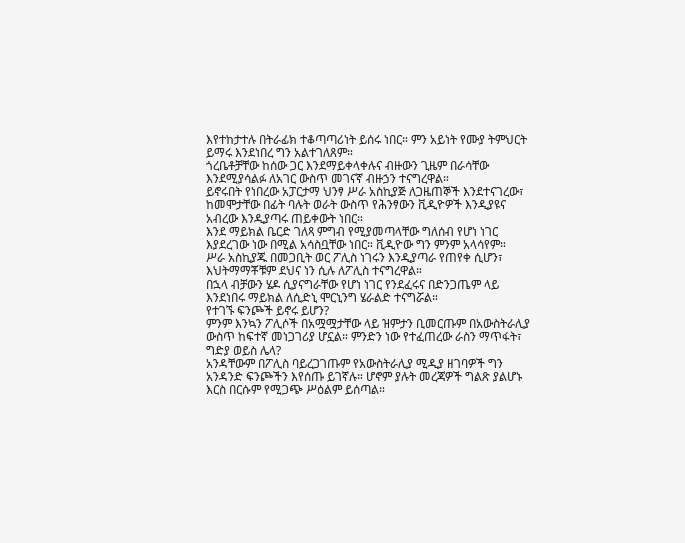እየተከታተሉ በትራፊክ ተቆጣጣሪነት ይሰሩ ነበር። ምን አይነት የሙያ ትምህርት ይማሩ እንደነበረ ግን አልተገለጸም።
ጎረቤቶቻቸው ከሰው ጋር እንደማይቀላቀሉና ብዙውን ጊዜም በራሳቸው እንደሚያሳልፉ ለአገር ውስጥ መገናኛ ብዙኃን ተናግረዋል።
ይኖሩበት የነበረው አፓርታማ ህንፃ ሥራ አስኪያጅ ለጋዜጠኞች እንደተናገረው፣ ከመሞታቸው በፊት ባሉት ወራት ውስጥ የሕንፃውን ቪዲዮዎች እንዲያዩና አብረው እንዲያጣሩ ጠይቀውት ነበር።
እንደ ማይክል ቤርድ ገለጻ ምግብ የሚያመጣላቸው ግለሰብ የሆነ ነገር እያደረገው ነው በሚል አሳስቧቸው ነበር። ቪዲዮው ግን ምንም አላሳየም።
ሥራ አስኪያጁ በመጋቢት ወር ፖሊስ ነገሩን እንዲያጣራ የጠየቀ ሲሆን፣ እህትማማቾቹም ደህና ነን ሲሉ ለፖሊስ ተናግረዋል።
በኋላ ብቻውን ሄዶ ሲያናግራቸው የሆነ ነገር የንደፈሩና በድንጋጤም ላይ እንደነበሩ ማይክል ለሲድኒ ሞርኒንግ ሄራልድ ተናግሯል።
የተገኙ ፍንጮች ይኖሩ ይሆን?
ምንም እንኳን ፖሊሶች በአሟሟታቸው ላይ ዝምታን ቢመርጡም በአውስትራሊያ ውስጥ ከፍተኛ መነጋገሪያ ሆኗል። ምንድን ነው የተፈጠረው ራስን ማጥፋት፣ ግድያ ወይስ ሌላ?
አንዳቸውም በፖሊስ ባይረጋገጡም የአውስትራሊያ ሚዲያ ዘገባዎች ግን አንዳንድ ፍንጮችን እየሰጡ ይገኛሉ። ሆኖም ያሉት መረጃዎች ግልጽ ያልሆኑ እርስ በርሱም የሚጋጭ ሥዕልም ይሰጣል።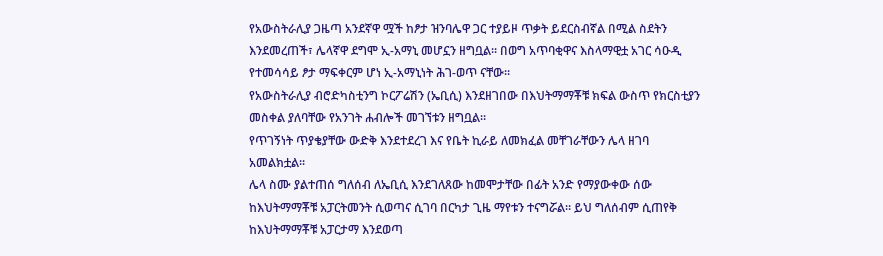የአውስትራሊያ ጋዜጣ አንደኛዋ ሟች ከፆታ ዝንባሌዋ ጋር ተያይዞ ጥቃት ይደርስብኛል በሚል ስደትን እንደመረጠች፣ ሌላኛዋ ደግሞ ኢ-አማኒ መሆኗን ዘግቧል። በወግ አጥባቂዋና እስላማዊቷ አገር ሳዑዲ የተመሳሳይ ፆታ ማፍቀርም ሆነ ኢ-አማኒነት ሕገ-ወጥ ናቸው።
የአውስትራሊያ ብሮድካስቲንግ ኮርፖሬሽን (ኤቢሲ) እንደዘገበው በእህትማማቾቹ ክፍል ውስጥ የክርስቲያን መስቀል ያለባቸው የአንገት ሐብሎች መገኘቱን ዘግቧል።
የጥገኝነት ጥያቄያቸው ውድቅ እንደተደረገ እና የቤት ኪራይ ለመክፈል መቸገራቸውን ሌላ ዘገባ አመልክቷል።
ሌላ ስሙ ያልተጠሰ ግለሰብ ለኤቢሲ እንደገለጸው ከመሞታቸው በፊት አንድ የማያውቀው ሰው ከእህትማማቾቹ አፓርትመንት ሲወጣና ሲገባ በርካታ ጊዜ ማየቱን ተናግሯል። ይህ ግለሰብም ሲጠየቅ ከእህትማማቾቹ አፓርታማ እንደወጣ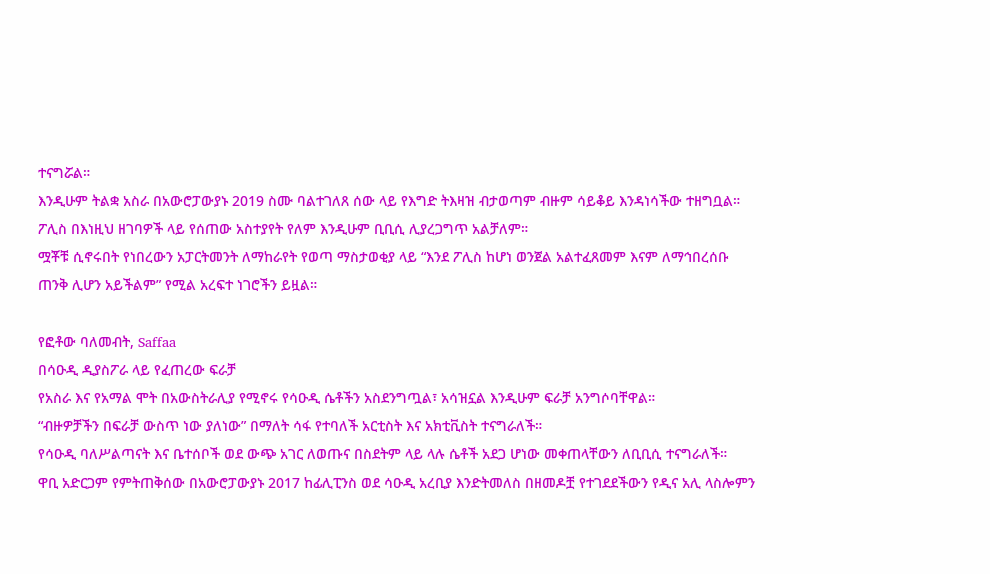ተናግሯል።
እንዲሁም ትልቋ አስራ በአውሮፓውያኑ 2019 ስሙ ባልተገለጸ ሰው ላይ የእግድ ትእዛዝ ብታወጣም ብዙም ሳይቆይ እንዳነሳችው ተዘግቧል።
ፖሊስ በእነዚህ ዘገባዎች ላይ የሰጠው አስተያየት የለም እንዲሁም ቢቢሲ ሊያረጋግጥ አልቻለም።
ሟቾቹ ሲኖሩበት የነበረውን አፓርትመንት ለማከራየት የወጣ ማስታወቂያ ላይ “እንደ ፖሊስ ከሆነ ወንጀል አልተፈጸመም እናም ለማኅበረሰቡ ጠንቅ ሊሆን አይችልም” የሚል አረፍተ ነገሮችን ይዟል።

የፎቶው ባለመብት, Saffaa
በሳዑዲ ዲያስፖራ ላይ የፈጠረው ፍራቻ
የአስራ እና የአማል ሞት በአውስትራሊያ የሚኖሩ የሳዑዲ ሴቶችን አስደንግጧል፣ አሳዝኗል እንዲሁም ፍራቻ አንግሶባቸዋል።
“ብዙዎቻችን በፍራቻ ውስጥ ነው ያለነው” በማለት ሳፋ የተባለች አርቲስት እና አክቲቪስት ተናግራለች።
የሳዑዲ ባለሥልጣናት እና ቤተሰቦች ወደ ውጭ አገር ለወጡና በስደትም ላይ ላሉ ሴቶች አደጋ ሆነው መቀጠላቸውን ለቢቢሲ ተናግራለች።
ዋቢ አድርጋም የምትጠቅሰው በአውሮፓውያኑ 2017 ከፊሊፒንስ ወደ ሳዑዲ አረቢያ እንድትመለስ በዘመዶቿ የተገደደችውን የዲና አሊ ላስሎምን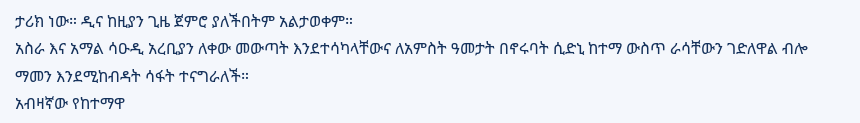ታሪክ ነው። ዲና ከዚያን ጊዜ ጀምሮ ያለችበትም አልታወቀም።
አስራ እና አማል ሳዑዲ አረቢያን ለቀው መውጣት እንደተሳካላቸውና ለአምስት ዓመታት በኖሩባት ሲድኒ ከተማ ውስጥ ራሳቸውን ገድለዋል ብሎ ማመን እንደሚከብዳት ሳፋት ተናግራለች።
አብዛኛው የከተማዋ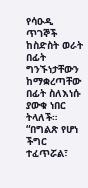የሳዑዲ ጥገኞች ከስድስት ወራት በፊት ግንኙነታቸውን ከማቋረጣቸው በፊት ስለእነሱ ያውቁ ነበር ትላለች።
“በግልጽ የሆነ ችግር ተፈጥሯል፣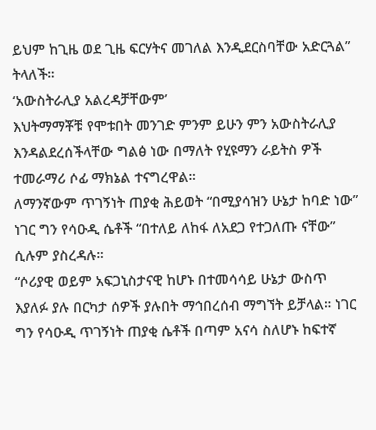ይህም ከጊዜ ወደ ጊዜ ፍርሃትና መገለል እንዲደርስባቸው አድርጓል” ትላለች።
‘አውስትራሊያ አልረዳቻቸውም’
እህትማማቾቹ የሞቱበት መንገድ ምንም ይሁን ምን አውስትራሊያ እንዳልደረሰችላቸው ግልፅ ነው በማለት የሂዩማን ራይትስ ዎች ተመራማሪ ሶፊ ማክኔል ተናግረዋል።
ለማንኛውም ጥገኝነት ጠያቂ ሕይወት “በሚያሳዝን ሁኔታ ከባድ ነው” ነገር ግን የሳዑዲ ሴቶች “በተለይ ለከፋ ለአደጋ የተጋለጡ ናቸው” ሲሉም ያስረዳሉ።
“ሶሪያዊ ወይም አፍጋኒስታናዊ ከሆኑ በተመሳሳይ ሁኔታ ውስጥ እያለፉ ያሉ በርካታ ሰዎች ያሉበት ማኅበረሰብ ማግኘት ይቻላል። ነገር ግን የሳዑዲ ጥገኝነት ጠያቂ ሴቶች በጣም አናሳ ስለሆኑ ከፍተኛ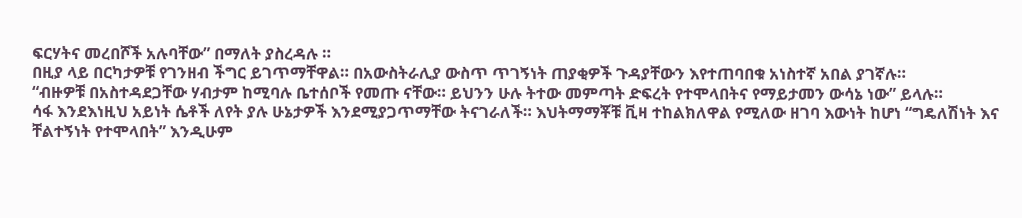ፍርሃትና መረበሾች አሉባቸው” በማለት ያስረዳሉ ።
በዚያ ላይ በርካታዎቹ የገንዘብ ችግር ይገጥማቸዋል። በአውስትራሊያ ውስጥ ጥገኝነት ጠያቂዎች ጉዳያቸውን እየተጠባበቁ አነስተኛ አበል ያገኛሉ።
“ብዙዎቹ በአስተዳደጋቸው ሃብታም ከሚባሉ ቤተሰቦች የመጡ ናቸው። ይህንን ሁሉ ትተው መምጣት ድፍረት የተሞላበትና የማይታመን ውሳኔ ነው” ይላሉ።
ሳፋ እንደእነዚህ አይነት ሴቶች ለየት ያሉ ሁኔታዎች እንደሚያጋጥማቸው ትናገራለች። እህትማማቾቹ ቪዛ ተከልክለዋል የሚለው ዘገባ እውነት ከሆነ “ግዴለሽነት እና ቸልተኝነት የተሞላበት” እንዲሁም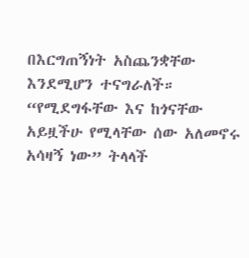በእርግጠኝነት አስጨንቋቸው እንደሚሆን ተናግራለች።
“የሚደግፋቸው እና ከጎናቸው አይዟችሁ የሚላቸው ሰው አለመኖሩ አሳዛኝ ነው” ትላላች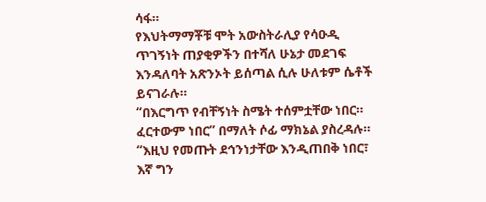ሳፋ።
የእህትማማቾቹ ሞት አውስትራሊያ የሳዑዲ ጥገኝነት ጠያቂዎችን በተሻለ ሁኔታ መደገፍ እንዳለባት አጽንኦት ይሰጣል ሲሉ ሁለቱም ሴቶች ይናገራሉ።
“በእርግጥ የብቸኝነት ስሜት ተሰምቷቸው ነበር። ፈርተውም ነበር” በማለት ሶፊ ማክኔል ያስረዳሉ።
“እዚህ የመጡት ደኅንነታቸው እንዲጠበቅ ነበር፣ እኛ ግን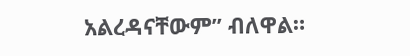አልረዳናቸውም” ብለዋል።